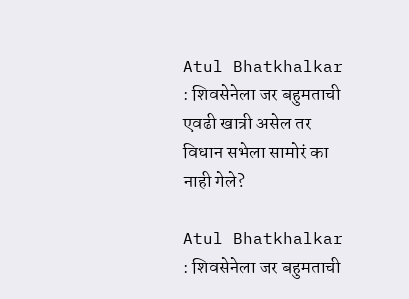Atul Bhatkhalkar : शिवसेनेला जर बहुमताची एवढी खात्री असेल तर विधान सभेला सामोरं का नाही गेले?

Atul Bhatkhalkar : शिवसेनेला जर बहुमताची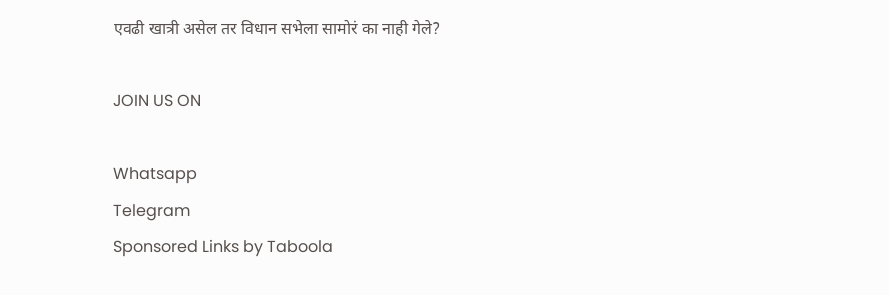एवढी खात्री असेल तर विधान सभेला सामोरं का नाही गेले?

JOIN US ON

Whatsapp
Telegram
Sponsored Links by Taboola